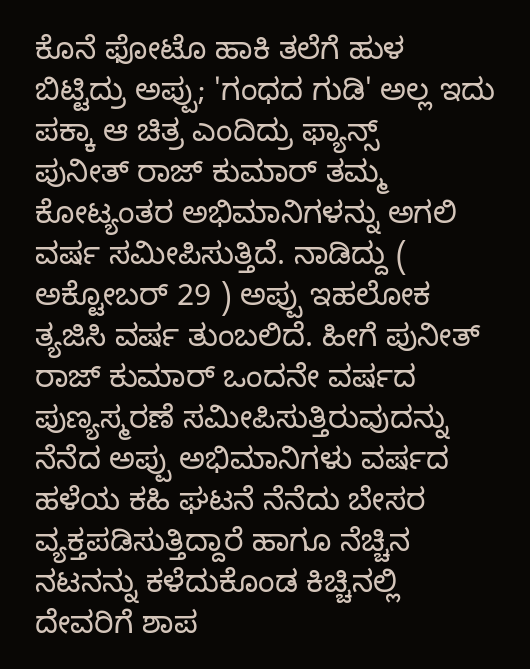ಕೊನೆ ಫೋಟೊ ಹಾಕಿ ತಲೆಗೆ ಹುಳ ಬಿಟ್ಟಿದ್ರು ಅಪ್ಪು; 'ಗಂಧದ ಗುಡಿ' ಅಲ್ಲ ಇದು ಪಕ್ಕಾ ಆ ಚಿತ್ರ ಎಂದಿದ್ರು ಫ್ಯಾನ್ಸ್
ಪುನೀತ್ ರಾಜ್ ಕುಮಾರ್ ತಮ್ಮ ಕೋಟ್ಯಂತರ ಅಭಿಮಾನಿಗಳನ್ನು ಅಗಲಿ ವರ್ಷ ಸಮೀಪಿಸುತ್ತಿದೆ. ನಾಡಿದ್ದು ( ಅಕ್ಟೋಬರ್ 29 ) ಅಪ್ಪು ಇಹಲೋಕ ತ್ಯಜಿಸಿ ವರ್ಷ ತುಂಬಲಿದೆ. ಹೀಗೆ ಪುನೀತ್ ರಾಜ್ ಕುಮಾರ್ ಒಂದನೇ ವರ್ಷದ ಪುಣ್ಯಸ್ಮರಣೆ ಸಮೀಪಿಸುತ್ತಿರುವುದನ್ನು ನೆನೆದ ಅಪ್ಪು ಅಭಿಮಾನಿಗಳು ವರ್ಷದ ಹಳೆಯ ಕಹಿ ಘಟನೆ ನೆನೆದು ಬೇಸರ ವ್ಯಕ್ತಪಡಿಸುತ್ತಿದ್ದಾರೆ ಹಾಗೂ ನೆಚ್ಚಿನ ನಟನನ್ನು ಕಳೆದುಕೊಂಡ ಕಿಚ್ಚಿನಲ್ಲಿ ದೇವರಿಗೆ ಶಾಪ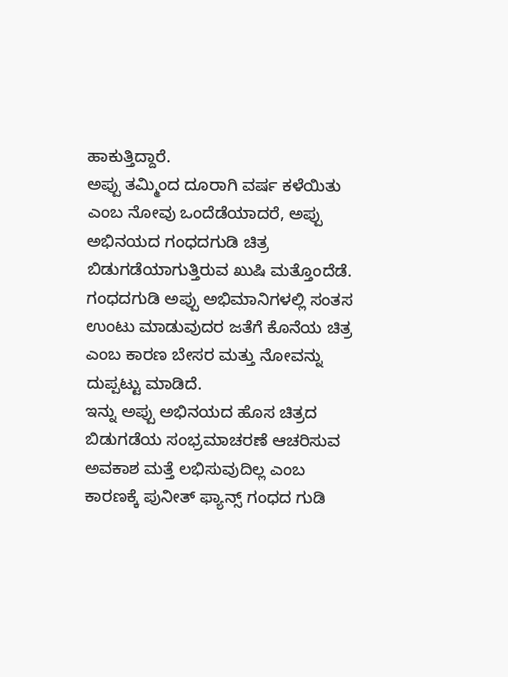ಹಾಕುತ್ತಿದ್ದಾರೆ.
ಅಪ್ಪು ತಮ್ಮಿಂದ ದೂರಾಗಿ ವರ್ಷ ಕಳೆಯಿತು ಎಂಬ ನೋವು ಒಂದೆಡೆಯಾದರೆ, ಅಪ್ಪು ಅಭಿನಯದ ಗಂಧದಗುಡಿ ಚಿತ್ರ ಬಿಡುಗಡೆಯಾಗುತ್ತಿರುವ ಖುಷಿ ಮತ್ತೊಂದೆಡೆ. ಗಂಧದಗುಡಿ ಅಪ್ಪು ಅಭಿಮಾನಿಗಳಲ್ಲಿ ಸಂತಸ ಉಂಟು ಮಾಡುವುದರ ಜತೆಗೆ ಕೊನೆಯ ಚಿತ್ರ ಎಂಬ ಕಾರಣ ಬೇಸರ ಮತ್ತು ನೋವನ್ನು ದುಪ್ಪಟ್ಟು ಮಾಡಿದೆ.
ಇನ್ನು ಅಪ್ಪು ಅಭಿನಯದ ಹೊಸ ಚಿತ್ರದ ಬಿಡುಗಡೆಯ ಸಂಭ್ರಮಾಚರಣೆ ಆಚರಿಸುವ ಅವಕಾಶ ಮತ್ತೆ ಲಭಿಸುವುದಿಲ್ಲ ಎಂಬ ಕಾರಣಕ್ಕೆ ಪುನೀತ್ ಫ್ಯಾನ್ಸ್ ಗಂಧದ ಗುಡಿ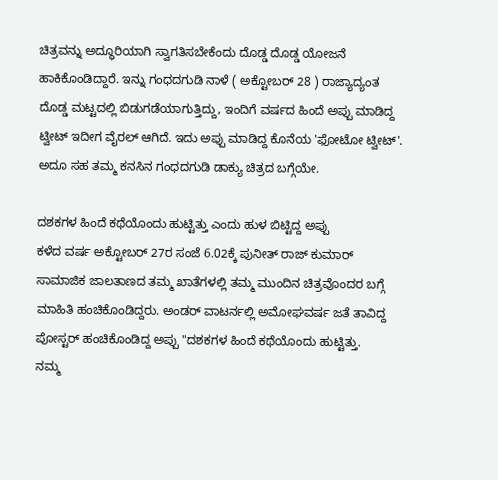ಚಿತ್ರವನ್ನು ಅದ್ಧೂರಿಯಾಗಿ ಸ್ವಾಗತಿಸಬೇಕೆಂದು ದೊಡ್ಡ ದೊಡ್ಡ ಯೋಜನೆ ಹಾಕಿಕೊಂಡಿದ್ದಾರೆ. ಇನ್ನು ಗಂಧದಗುಡಿ ನಾಳೆ ( ಅಕ್ಟೋಬರ್ 28 ) ರಾಜ್ಯಾದ್ಯಂತ ದೊಡ್ಡ ಮಟ್ಟದಲ್ಲಿ ಬಿಡುಗಡೆಯಾಗುತ್ತಿದ್ದು, ಇಂದಿಗೆ ವರ್ಷದ ಹಿಂದೆ ಅಪ್ಪು ಮಾಡಿದ್ದ ಟ್ವೀಟ್ ಇದೀಗ ವೈರಲ್ ಆಗಿದೆ. ಇದು ಅಪ್ಪು ಮಾಡಿದ್ದ ಕೊನೆಯ 'ಫೋಟೋ ಟ್ವೀಟ್'. ಅದೂ ಸಹ ತಮ್ಮ ಕನಸಿನ ಗಂಧದಗುಡಿ ಡಾಕ್ಯು ಚಿತ್ರದ ಬಗ್ಗೆಯೇ.

ದಶಕಗಳ ಹಿಂದೆ ಕಥೆಯೊಂದು ಹುಟ್ಟಿತ್ತು ಎಂದು ಹುಳ ಬಿಟ್ಟಿದ್ದ ಅಪ್ಪು
ಕಳೆದ ವರ್ಷ ಅಕ್ಟೋಬರ್ 27ರ ಸಂಜೆ 6.02ಕ್ಕೆ ಪುನೀತ್ ರಾಜ್ ಕುಮಾರ್ ಸಾಮಾಜಿಕ ಜಾಲತಾಣದ ತಮ್ಮ ಖಾತೆಗಳಲ್ಲಿ ತಮ್ಮ ಮುಂದಿನ ಚಿತ್ರವೊಂದರ ಬಗ್ಗೆ ಮಾಹಿತಿ ಹಂಚಿಕೊಂಡಿದ್ದರು. ಅಂಡರ್ ವಾಟರ್ನಲ್ಲಿ ಅಮೋಘವರ್ಷ ಜತೆ ತಾವಿದ್ದ ಪೋಸ್ಟರ್ ಹಂಚಿಕೊಂಡಿದ್ದ ಅಪ್ಪು "ದಶಕಗಳ ಹಿಂದೆ ಕಥೆಯೊಂದು ಹುಟ್ಟಿತ್ತು.
ನಮ್ಮ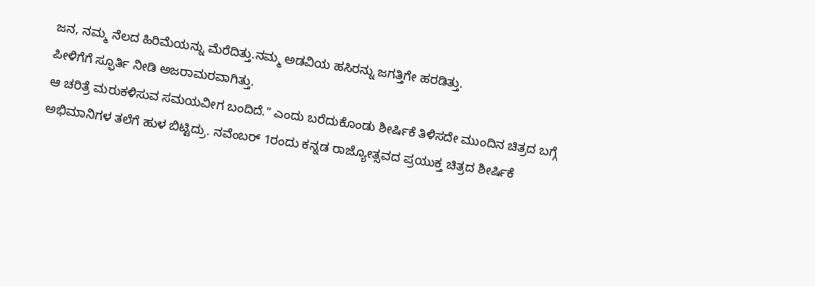ಜನ, ನಮ್ಮ ನೆಲದ ಹಿರಿಮೆಯನ್ನು ಮೆರೆದಿತ್ತು.ನಮ್ಮ ಅಡವಿಯ ಹಸಿರನ್ನು ಜಗತ್ತಿಗೇ ಹರಡಿತ್ತು.
ಪೀಳಿಗೆಗೆ ಸ್ಫೂರ್ತಿ ನೀಡಿ ಅಜರಾಮರವಾಗಿತ್ತು.
ಆ ಚರಿತ್ರೆ ಮರುಕಳಿಸುವ ಸಮಯವೀಗ ಬಂದಿದೆ." ಎಂದು ಬರೆದುಕೊಂಡು ಶೀರ್ಷಿಕೆ ತಿಳಿಸದೇ ಮುಂದಿನ ಚಿತ್ರದ ಬಗ್ಗೆ ಅಭಿಮಾನಿಗಳ ತಲೆಗೆ ಹುಳ ಬಿಟ್ಟಿದ್ರು. ನವೆಂಬರ್ 1ರಂದು ಕನ್ನಡ ರಾಜ್ಯೋತ್ಸವದ ಪ್ರಯುಕ್ತ ಚಿತ್ರದ ಶೀರ್ಷಿಕೆ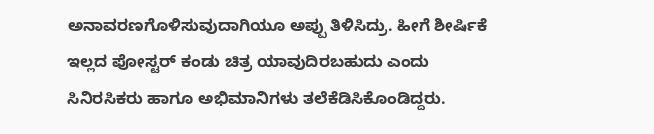ಅನಾವರಣಗೊಳಿಸುವುದಾಗಿಯೂ ಅಪ್ಪು ತಿಳಿಸಿದ್ರು. ಹೀಗೆ ಶೀರ್ಷಿಕೆ ಇಲ್ಲದ ಪೋಸ್ಟರ್ ಕಂಡು ಚಿತ್ರ ಯಾವುದಿರಬಹುದು ಎಂದು ಸಿನಿರಸಿಕರು ಹಾಗೂ ಅಭಿಮಾನಿಗಳು ತಲೆಕೆಡಿಸಿಕೊಂಡಿದ್ದರು.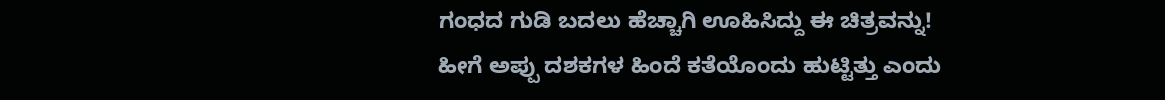ಗಂಧದ ಗುಡಿ ಬದಲು ಹೆಚ್ಚಾಗಿ ಊಹಿಸಿದ್ದು ಈ ಚಿತ್ರವನ್ನು!
ಹೀಗೆ ಅಪ್ಪು ದಶಕಗಳ ಹಿಂದೆ ಕತೆಯೊಂದು ಹುಟ್ಟಿತ್ತು ಎಂದು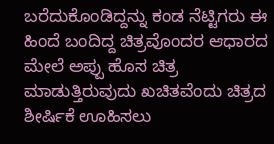ಬರೆದುಕೊಂಡಿದ್ದನ್ನು ಕಂಡ ನೆಟ್ಟಿಗರು ಈ ಹಿಂದೆ ಬಂದಿದ್ದ ಚಿತ್ರವೊಂದರ ಆಧಾರದ ಮೇಲೆ ಅಪ್ಪು ಹೊಸ ಚಿತ್ರ ಮಾಡುತ್ತಿರುವುದು ಖಚಿತವೆಂದು ಚಿತ್ರದ ಶೀರ್ಷಿಕೆ ಊಹಿಸಲು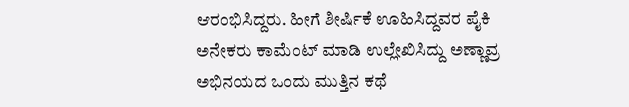ಆರಂಭಿಸಿದ್ದರು. ಹೀಗೆ ಶೀರ್ಷಿಕೆ ಊಹಿಸಿದ್ದವರ ಪೈಕಿ ಅನೇಕರು ಕಾಮೆಂಟ್ ಮಾಡಿ ಉಲ್ಲೇಖಿಸಿದ್ದು ಅಣ್ಣಾವ್ರ ಅಭಿನಯದ ಒಂದು ಮುತ್ತಿನ ಕಥೆ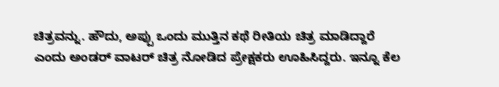ಚಿತ್ರವನ್ನು. ಹೌದು, ಅಪ್ಪು ಒಂದು ಮುತ್ತಿನ ಕಥೆ ರೀತಿಯ ಚಿತ್ರ ಮಾಡಿದ್ದಾರೆ ಎಂದು ಅಂಡರ್ ವಾಟರ್ ಚಿತ್ರ ನೋಡಿದ ಪ್ರೇಕ್ಷಕರು ಊಹಿಸಿದ್ದರು. ಇನ್ನೂ ಕೆಲ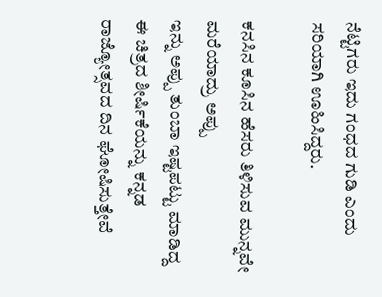ನೆಟ್ಟಿಗರು ಇದು ಗಂಧದ ಗುಡಿ ಎಂದು ಸರಿಯಾಗಿ ಊಹಿಸಿದ್ದರು.

ಕನಸಿನ ಕೂಸಿನ ಹೆಸರು ತಿಳಿಸುವ ಮುನ್ನವೇ ಮರೆಯಾದ್ರು ಅಪ್ಪು
ಇನ್ನು ಅಪ್ಪು ತುಂಬಾ ಇಷ್ಟಪಟ್ಟು ಮಾಡಿದ್ದ ಈ ಚಿತ್ರದ ಶೀರ್ಷಿಕೆಯನ್ನು ಕನ್ನಡ ರಾಜ್ಯೋತ್ಸವದ ದಿನ ಘೋಷಿಸುತ್ತೇವೆ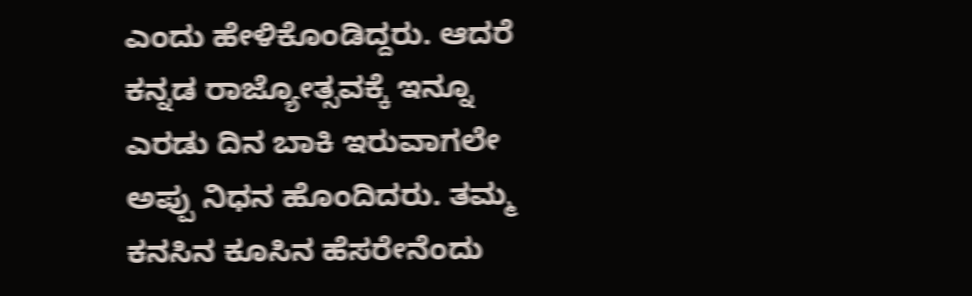ಎಂದು ಹೇಳಿಕೊಂಡಿದ್ದರು. ಆದರೆ ಕನ್ನಡ ರಾಜ್ಯೋತ್ಸವಕ್ಕೆ ಇನ್ನೂ ಎರಡು ದಿನ ಬಾಕಿ ಇರುವಾಗಲೇ ಅಪ್ಪು ನಿಧನ ಹೊಂದಿದರು. ತಮ್ಮ ಕನಸಿನ ಕೂಸಿನ ಹೆಸರೇನೆಂದು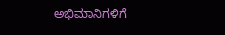ಅಭಿಮಾನಿಗಳಿಗೆ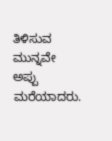ತಿಳಿಸುವ ಮುನ್ನವೇ ಅಪ್ಪು ಮರೆಯಾದರು.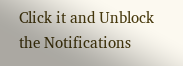Click it and Unblock the Notifications